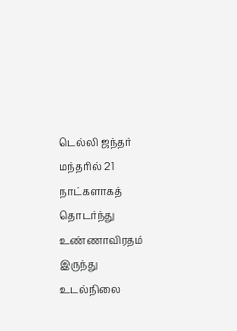டெல்லி ஜந்தர் மந்தரில் 21 நாட்களாகத் தொடர்ந்து உண்ணாவிரதம் இருந்து உடல்நிலை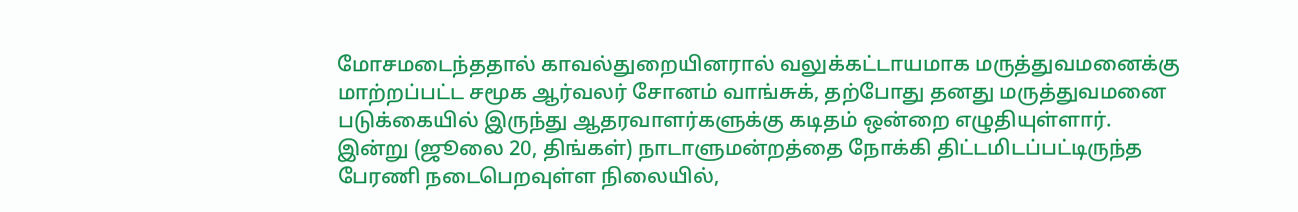மோசமடைந்ததால் காவல்துறையினரால் வலுக்கட்டாயமாக மருத்துவமனைக்கு மாற்றப்பட்ட சமூக ஆர்வலர் சோனம் வாங்சுக், தற்போது தனது மருத்துவமனை படுக்கையில் இருந்து ஆதரவாளர்களுக்கு கடிதம் ஒன்றை எழுதியுள்ளார்.
இன்று (ஜூலை 20, திங்கள்) நாடாளுமன்றத்தை நோக்கி திட்டமிடப்பட்டிருந்த பேரணி நடைபெறவுள்ள நிலையில்,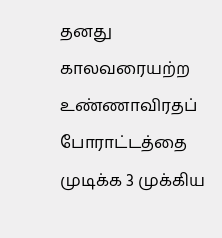தனது காலவரையற்ற உண்ணாவிரதப் போராட்டத்தை முடிக்க 3 முக்கிய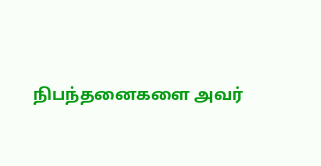நிபந்தனைகளை அவர்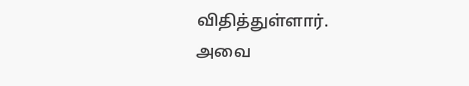விதித்துள்ளார்.
அவை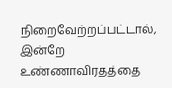நிறைவேற்றப்பட்டால், இன்றே உண்ணாவிரதத்தை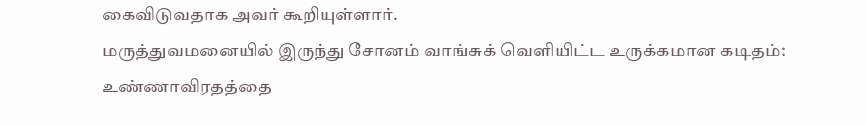கைவிடுவதாக அவர் கூறியுள்ளார்.
மருத்துவமனையில் இருந்து சோனம் வாங்சுக் வெளியிட்ட உருக்கமான கடிதம்: உண்ணாவிரதத்தை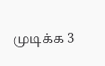முடிக்க 3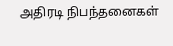அதிரடி நிபந்தனைகள்